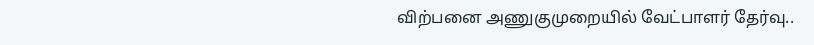விற்பனை அணுகுமுறையில் வேட்பாளர் தேர்வு..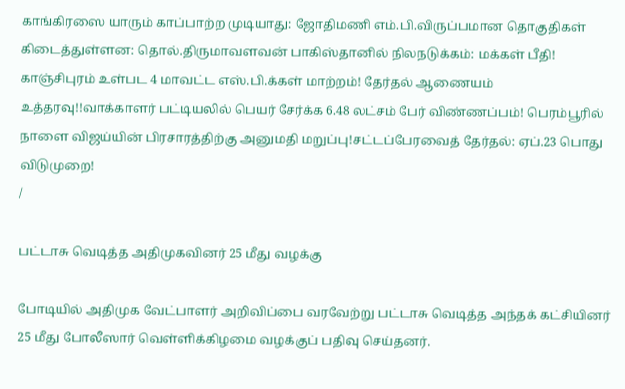காங்கிரஸை யாரும் காப்பாற்ற முடியாது: ஜோதிமணி எம்.பி.விருப்பமான தொகுதிகள் கிடைத்துள்ளன: தொல்.திருமாவளவன் பாகிஸ்தானில் நிலநடுக்கம்: மக்கள் பீதி! காஞ்சிபுரம் உள்பட 4 மாவட்ட எஸ்.பி.க்கள் மாற்றம்! தேர்தல் ஆணையம் உத்தரவு!!வாக்காளர் பட்டியலில் பெயர் சேர்க்க 6.48 லட்சம் பேர் விண்ணப்பம்! பெரம்பூரில் நாளை விஜய்யின் பிரசாரத்திற்கு அனுமதி மறுப்பு!சட்டப்பேரவைத் தேர்தல்: ஏப்.23 பொது விடுமுறை!
/

பட்டாசு வெடித்த அதிமுகவினர் 25 மீது வழக்கு

போடியில் அதிமுக வேட்பாளர் அறிவிப்பை வரவேற்று பட்டாசு வெடித்த அந்தக் கட்சியினர் 25 மீது போலீஸார் வெள்ளிக்கிழமை வழக்குப் பதிவு செய்தனர்.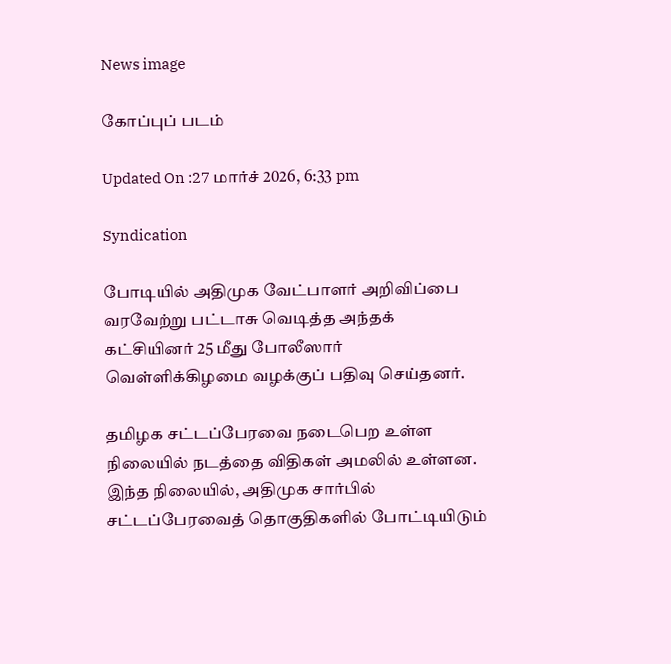News image

கோப்புப் படம்

Updated On :27 மார்ச் 2026, 6:33 pm

Syndication

போடியில் அதிமுக வேட்பாளர் அறிவிப்பை வரவேற்று பட்டாசு வெடித்த அந்தக் கட்சியினர் 25 மீது போலீஸார் வெள்ளிக்கிழமை வழக்குப் பதிவு செய்தனர்.

தமிழக சட்டப்பேரவை நடைபெற உள்ள நிலையில் நடத்தை விதிகள் அமலில் உள்ளன. இந்த நிலையில், அதிமுக சார்பில் சட்டப்பேரவைத் தொகுதிகளில் போட்டியிடும்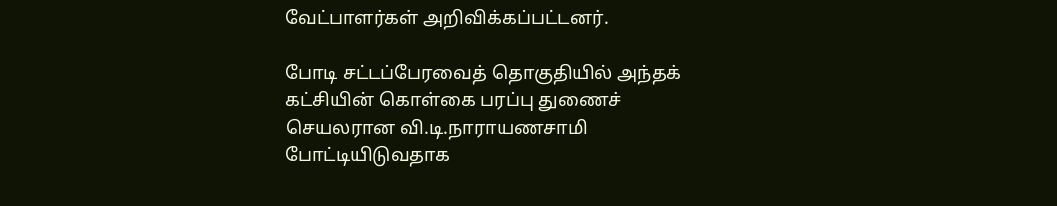வேட்பாளர்கள் அறிவிக்கப்பட்டனர்.

போடி சட்டப்பேரவைத் தொகுதியில் அந்தக் கட்சியின் கொள்கை பரப்பு துணைச் செயலரான வி.டி.நாராயணசாமி போட்டியிடுவதாக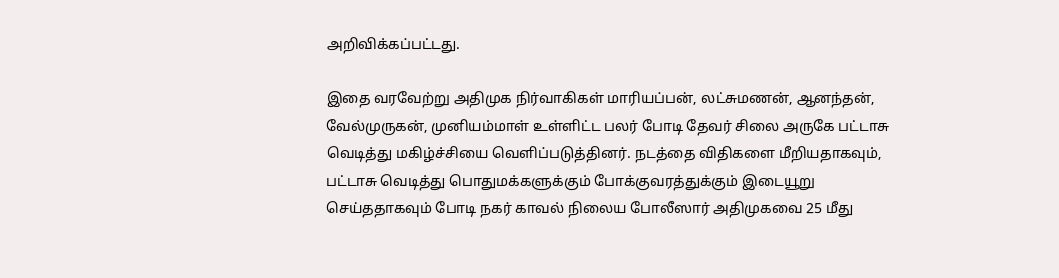அறிவிக்கப்பட்டது.

இதை வரவேற்று அதிமுக நிர்வாகிகள் மாரியப்பன், லட்சுமணன், ஆனந்தன், வேல்முருகன், முனியம்மாள் உள்ளிட்ட பலர் போடி தேவர் சிலை அருகே பட்டாசு வெடித்து மகிழ்ச்சியை வெளிப்படுத்தினர். நடத்தை விதிகளை மீறியதாகவும், பட்டாசு வெடித்து பொதுமக்களுக்கும் போக்குவரத்துக்கும் இடையூறு செய்ததாகவும் போடி நகர் காவல் நிலைய போலீஸார் அதிமுகவை 25 மீது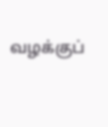வழக்குப்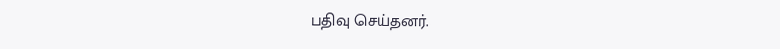பதிவு செய்தனர்.